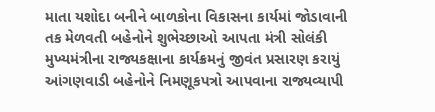માતા યશોદા બનીને બાળકોના વિકાસના કાર્યમાં જોડાવાની તક મેળવતી બહેનોને શુભેચ્છાઓ આપતા મંત્રી સોલંકી
મુખ્યમંત્રીના રાજ્યકક્ષાના કાર્યક્રમનું જીવંત પ્રસારણ કરાયું
આંગણવાડી બહેનોને નિમણૂકપત્રો આપવાના રાજ્યવ્યાપી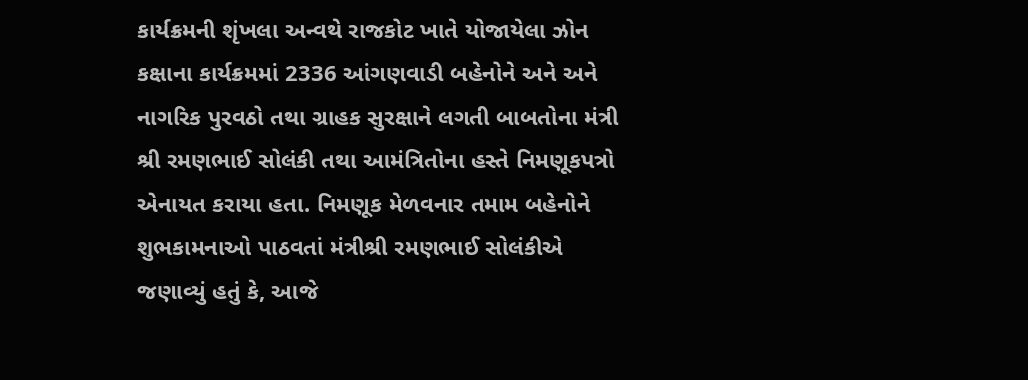કાર્યક્રમની શૃંખલા અન્વથે રાજકોટ ખાતે યોજાયેલા ઝોન કક્ષાના કાર્યક્રમમાં 2336 આંગણવાડી બહેનોને અને અને નાગરિક પુરવઠો તથા ગ્રાહક સુરક્ષાને લગતી બાબતોના મંત્રી શ્રી રમણભાઈ સોલંકી તથા આમંત્રિતોના હસ્તે નિમણૂકપત્રો એનાયત કરાયા હતા. નિમણૂક મેળવનાર તમામ બહેનોને શુભકામનાઓ પાઠવતાં મંત્રીશ્રી રમણભાઈ સોલંકીએ જણાવ્યું હતું કે, આજે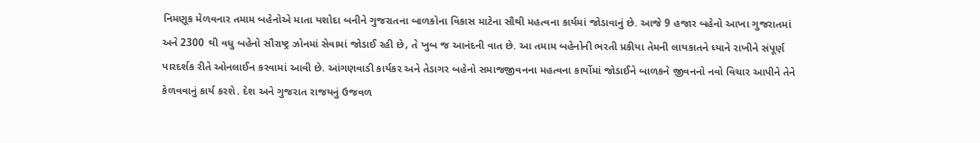નિમણૂક મેળવનાર તમામ બહેનોએ માતા યશોદા બનીને ગુજરાતના બાળકોના વિકાસ માટેના સૌથી મહત્વના કાર્યમાં જોડાવાનું છે. આજે 9 હજાર બહેનો આખા ગુજરાતમાં અને 2300 થી વધુ બહેનો સૌરાષ્ટ્ર ઝોનમાં સેવામાં જોડાઈ રહી છે, તે ખુબ જ આનંદની વાત છે. આ તમામ બહેનોની ભરતી પ્રકીયા તેમની લાયકાતને ધ્યાને રાખીને સંપૂર્ણ પારદર્શક રીતે ઓનલાઈન કરવામાં આવી છે. આંગણવાડી કાર્યકર અને તેડાગર બહેનો સમાજજીવનના મહત્વના કાર્યોમાં જોડાઈને બાળકને જીવનનો નવો વિચાર આપીને તેને કેળવવાનું કાર્ય કરશે. દેશ અને ગુજરાત રાજયનું ઉજવળ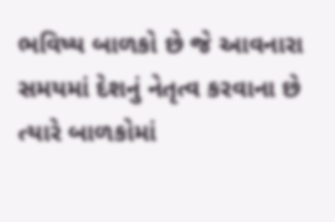ભવિષ્ય બાળકો છે જે આવનારા સમયમાં દેશનું નેતૃત્વ કરવાના છે ત્યારે બાળકોમાં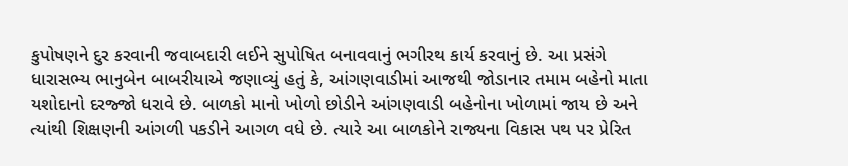કુપોષણને દુર કરવાની જવાબદારી લઈને સુપોષિત બનાવવાનું ભગીરથ કાર્ય કરવાનું છે. આ પ્રસંગે ધારાસભ્ય ભાનુબેન બાબરીયાએ જણાવ્યું હતું કે, આંગણવાડીમાં આજથી જોડાનાર તમામ બહેનો માતા યશોદાનો દરજ્જો ધરાવે છે. બાળકો માનો ખોળો છોડીને આંગણવાડી બહેનોના ખોળામાં જાય છે અને ત્યાંથી શિક્ષણની આંગળી પકડીને આગળ વધે છે. ત્યારે આ બાળકોને રાજ્યના વિકાસ પથ પર પ્રેરિત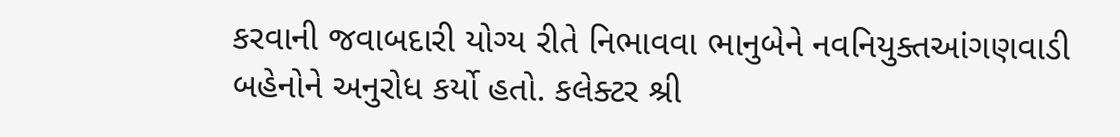કરવાની જવાબદારી યોગ્ય રીતે નિભાવવા ભાનુબેને નવનિયુક્તઆંગણવાડી બહેનોને અનુરોધ કર્યો હતો. કલેક્ટર શ્રી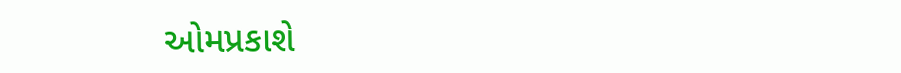ઓમપ્રકાશે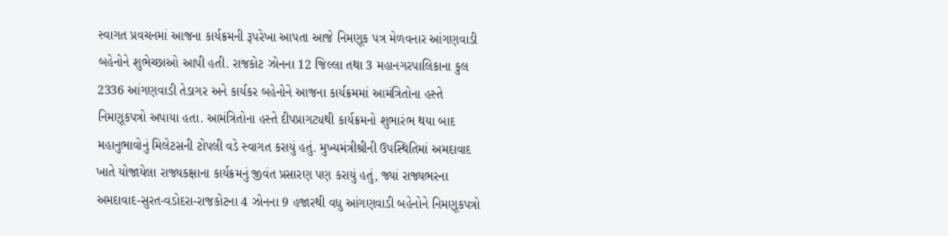સ્વાગત પ્રવચનમાં આજના કાર્યક્રમની રૂપરેખા આપતા આજે નિમણૂક પત્ર મેળવનાર આંગણવાડી બહેનોને શુભેચ્છાઓ આપી હતી. રાજકોટ ઝોનના 12 જિલ્લા તથા 3 મહાનગરપાલિકાના કુલ 2336 આંગણવાડી તેડાગર અને કાર્યકર બહેનોને આજના કાર્યક્રમમાં આમંત્રિતોના હસ્તે નિમણૂકપત્રો અપાયા હતા. આમંત્રિતોના હસ્તે દીપપ્રાગટ્યથી કાર્યક્રમનો શુભારંભ થયા બાદ મહાનુભાવોનું મિલેટસની ટોપલી વડે સ્વાગત કરાયું હતું. મુખ્યમંત્રીશ્રીની ઉપસ્થિતિમાં અમદાવાદ ખાતે યોજાયેલા રાજ્યકક્ષાના કાર્યક્રમનું જીવંત પ્રસારણ પણ કરાયું હતું, જ્યાં રાજ્યભરના અમદાવાદ-સુરત-વડોદરા-રાજકોટના 4 ઝોનના 9 હજારથી વધુ આંગણવાડી બહેનોને નિમણૂકપત્રો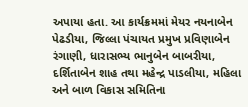અપાયા હતા. આ કાર્યક્રમમાં મેયર નયનાબેન પેઢડીયા, જિલ્લા પંચાયત પ્રમુખ પ્રવિણાબેન રંગાણી, ધારાસભ્ય ભાનુબેન બાબરીયા, દર્શિતાબેન શાહ તથા મહેન્દ્ર પાડલીયા, મહિલા અને બાળ વિકાસ સમિતિના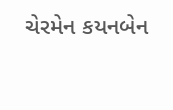ચેરમેન કયનબેન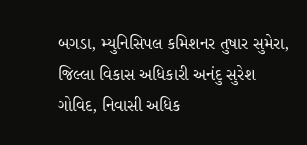બગડા, મ્યુનિસિપલ કમિશનર તુષાર સુમેરા, જિલ્લા વિકાસ અધિકારી અનંદુ સુરેશ ગોવિદ, નિવાસી અધિક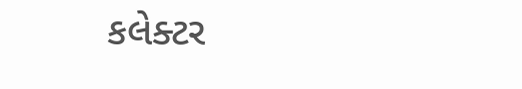કલેક્ટર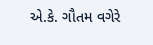એ.કે. ગૌતમ વગેરે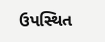ઉપસ્થિત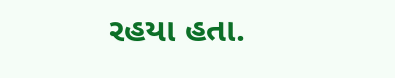રહયા હતા.